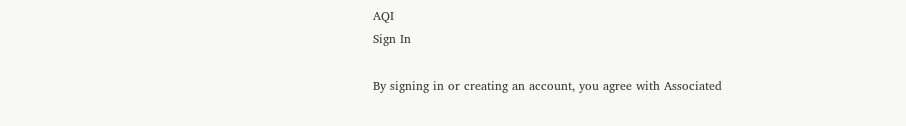AQI
Sign In

By signing in or creating an account, you agree with Associated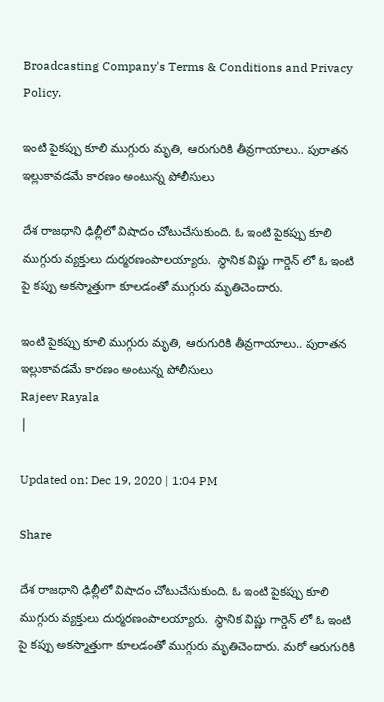Broadcasting Company's Terms & Conditions and Privacy Policy.

ఇంటి పైకప్పు కూలి ముగ్గురు మృతి, ఆరుగురికి తీవ్రగాయాలు.. పురాతన ఇల్లుకావడమే కారణం అంటున్న పోలీసులు

దేశ రాజధాని ఢిల్లీలో విషాదం చోటుచేసుకుంది. ఓ ఇంటి పైకప్పు కూలి ముగ్గురు వ్యక్తులు దుర్మరణంపాలయ్యారు.  స్థానిక విష్ణు గార్డెన్ లో ఓ ఇంటి పై కప్పు అకస్మాత్తుగా కూలడంతో ముగ్గురు మృతిచెందారు.

ఇంటి పైకప్పు కూలి ముగ్గురు మృతి, ఆరుగురికి తీవ్రగాయాలు.. పురాతన ఇల్లుకావడమే కారణం అంటున్న పోలీసులు
Rajeev Rayala
|

Updated on: Dec 19, 2020 | 1:04 PM

Share

దేశ రాజధాని ఢిల్లీలో విషాదం చోటుచేసుకుంది. ఓ ఇంటి పైకప్పు కూలి ముగ్గురు వ్యక్తులు దుర్మరణంపాలయ్యారు.  స్థానిక విష్ణు గార్డెన్ లో ఓ ఇంటి పై కప్పు అకస్మాత్తుగా కూలడంతో ముగ్గురు మృతిచెందారు. మరో ఆరుగురికి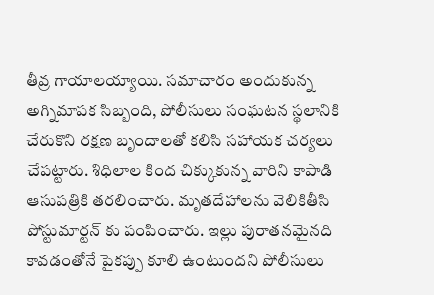తీవ్ర గాయాలయ్యాయి. సమాచారం అందుకున్న అగ్నిమాపక సిబ్బంది, పోలీసులు సంఘటన స్థలానికి చేరుకొని రక్షణ బృందాలతో కలిసి సహాయక చర్యలు చేపట్టారు. శిధిలాల కింద చిక్కుకున్న వారిని కాపాడి ఆసుపత్రికి తరలించారు. మృతదేహాలను వెలికితీసి పోస్టుమార్టన్ కు పంపించారు. ఇల్లు పురాతనమైనది కావడంతోనే పైకప్పు కూలి ఉంటుందని పోలీసులు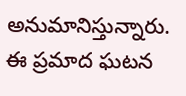అనుమానిస్తున్నారు. ఈ ప్రమాద ఘటన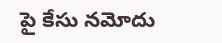పై కేసు నమోదు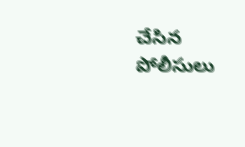చేసిన పోలీసులు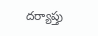దర్యాప్తు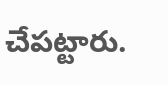చేపట్టారు.